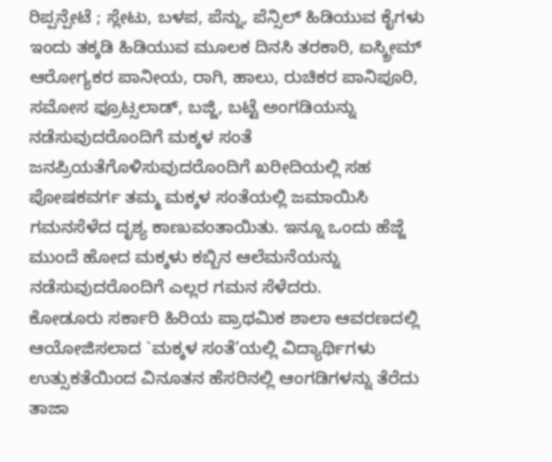ರಿಪ್ಪನ್ಪೇಟೆ ; ಸ್ಲೇಟು, ಬಳಪ, ಪೆನ್ನು, ಪೆನ್ಸಿಲ್ ಹಿಡಿಯುವ ಕೈಗಳು ಇಂದು ತಕ್ಕಡಿ ಹಿಡಿಯುವ ಮೂಲಕ ದಿನಸಿ ತರಕಾರಿ, ಐಸ್ಕ್ರೀಮ್ ಆರೋಗ್ಯಕರ ಪಾನೀಯ, ರಾಗಿ, ಹಾಲು, ರುಚಿಕರ ಪಾನಿಪೂರಿ, ಸಮೋಸ ಫ್ರೂಟ್ಸಲಾಡ್, ಬಜ್ಜಿ, ಬಟ್ಟೆ ಅಂಗಡಿಯನ್ನು ನಡೆಸುವುದರೊಂದಿಗೆ ಮಕ್ಕಳ ಸಂತೆ ಜನಪ್ರಿಯತೆಗೊಳಿಸುವುದರೊಂದಿಗೆ ಖರೀದಿಯಲ್ಲಿ ಸಹ ಪೋಷಕವರ್ಗ ತಮ್ಮ ಮಕ್ಕಳ ಸಂತೆಯಲ್ಲಿ ಜಮಾಯಿಸಿ ಗಮನಸೆಳೆದ ದೃಶ್ಯ ಕಾಣುವಂತಾಯಿತು. ಇನ್ನೂ ಒಂದು ಹೆಜ್ಜೆ ಮುಂದೆ ಹೋದ ಮಕ್ಕಳು ಕಬ್ಬಿನ ಆಲೆಮನೆಯನ್ನು ನಡೆಸುವುದರೊಂದಿಗೆ ಎಲ್ಲರ ಗಮನ ಸೆಳೆದರು.
ಕೋಡೂರು ಸರ್ಕಾರಿ ಹಿರಿಯ ಪ್ರಾಥಮಿಕ ಶಾಲಾ ಆವರಣದಲ್ಲಿ ಆಯೋಜಿಸಲಾದ `ಮಕ್ಕಳ ಸಂತೆ’ಯಲ್ಲಿ ವಿದ್ಯಾರ್ಥಿಗಳು ಉತ್ಸುಕತೆಯಿಂದ ವಿನೂತನ ಹೆಸರಿನಲ್ಲಿ ಆಂಗಡಿಗಳನ್ನು ತೆರೆದು ತಾಜಾ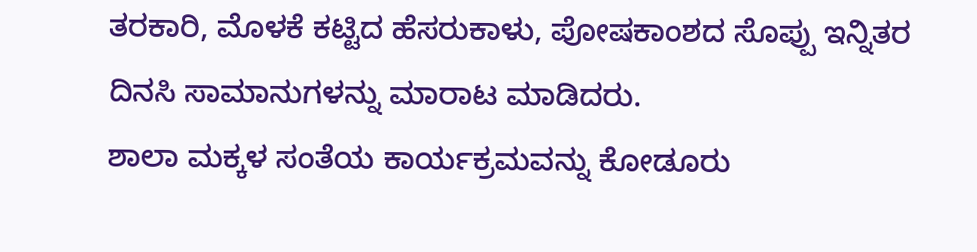ತರಕಾರಿ, ಮೊಳಕೆ ಕಟ್ಟಿದ ಹೆಸರುಕಾಳು, ಪೋಷಕಾಂಶದ ಸೊಪ್ಪು ಇನ್ನಿತರ ದಿನಸಿ ಸಾಮಾನುಗಳನ್ನು ಮಾರಾಟ ಮಾಡಿದರು.
ಶಾಲಾ ಮಕ್ಕಳ ಸಂತೆಯ ಕಾರ್ಯಕ್ರಮವನ್ನು ಕೋಡೂರು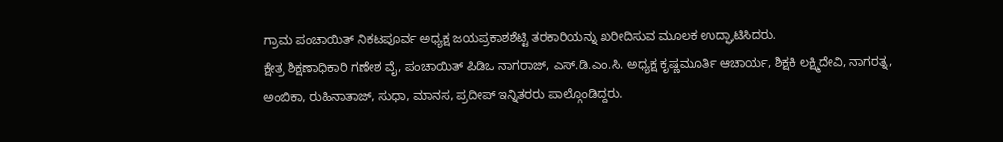ಗ್ರಾಮ ಪಂಚಾಯಿತ್ ನಿಕಟಪೂರ್ವ ಅಧ್ಯಕ್ಷ ಜಯಪ್ರಕಾಶಶೆಟ್ಟಿ ತರಕಾರಿಯನ್ನು ಖರೀದಿಸುವ ಮೂಲಕ ಉದ್ಘಾಟಿಸಿದರು.
ಕ್ಷೇತ್ರ ಶಿಕ್ಷಣಾಧಿಕಾರಿ ಗಣೇಶ ವೈ, ಪಂಚಾಯಿತ್ ಪಿಡಿಒ ನಾಗರಾಜ್, ಎಸ್.ಡಿ.ಎಂ.ಸಿ. ಅಧ್ಯಕ್ಷ ಕೃಷ್ಣಮೂರ್ತಿ ಆಚಾರ್ಯ, ಶಿಕ್ಷಕಿ ಲಕ್ಷ್ಮಿದೇವಿ, ನಾಗರತ್ನ, ಅಂಬಿಕಾ, ರುಹಿನಾತಾಜ್, ಸುಧಾ, ಮಾನಸ, ಪ್ರದೀಪ್ ಇನ್ನಿತರರು ಪಾಲ್ಗೊಂಡಿದ್ದರು.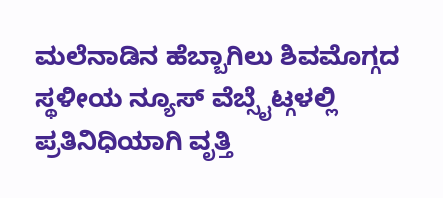ಮಲೆನಾಡಿನ ಹೆಬ್ಬಾಗಿಲು ಶಿವಮೊಗ್ಗದ ಸ್ಥಳೀಯ ನ್ಯೂಸ್ ವೆಬ್ಸೈಟ್ಗಳಲ್ಲಿ ಪ್ರತಿನಿಧಿಯಾಗಿ ವೃತ್ತಿ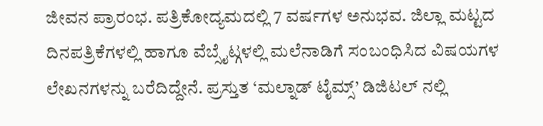ಜೀವನ ಪ್ರಾರಂಭ. ಪತ್ರಿಕೋದ್ಯಮದಲ್ಲಿ 7 ವರ್ಷಗಳ ಅನುಭವ. ಜಿಲ್ಲಾ ಮಟ್ಟದ ದಿನಪತ್ರಿಕೆಗಳಲ್ಲಿ ಹಾಗೂ ವೆಬ್ಸೈಟ್ಗಳಲ್ಲಿ ಮಲೆನಾಡಿಗೆ ಸಂಬಂಧಿಸಿದ ವಿಷಯಗಳ ಲೇಖನಗಳನ್ನು ಬರೆದಿದ್ದೇನೆ. ಪ್ರಸ್ತುತ ‘ಮಲ್ನಾಡ್ ಟೈಮ್ಸ್’ ಡಿಜಿಟಲ್ ನಲ್ಲಿ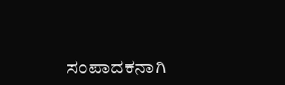ಸಂಪಾದಕನಾಗಿ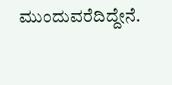ಮುಂದುವರೆದಿದ್ದೇನೆ.